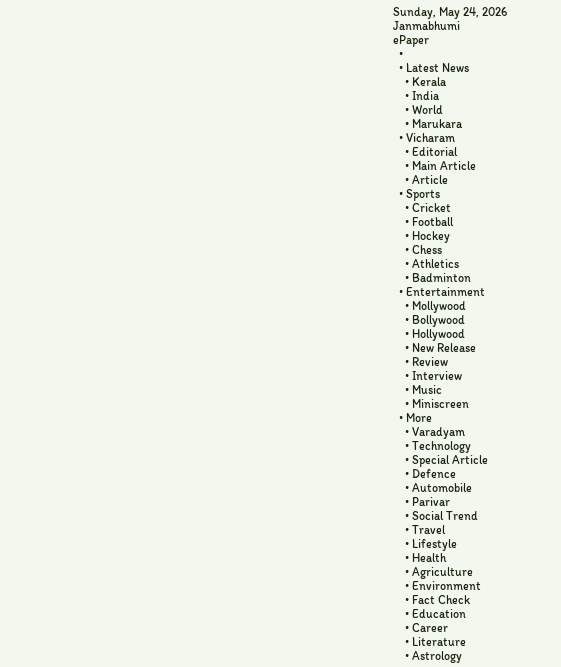Sunday, May 24, 2026
Janmabhumi
ePaper
  •
  • Latest News
    • Kerala
    • India
    • World
    • Marukara
  • Vicharam
    • Editorial
    • Main Article
    • Article
  • Sports
    • Cricket
    • Football
    • Hockey
    • Chess
    • Athletics
    • Badminton
  • Entertainment
    • Mollywood
    • Bollywood
    • Hollywood
    • New Release
    • Review
    • Interview
    • Music
    • Miniscreen
  • More
    • Varadyam
    • Technology
    • Special Article
    • Defence
    • Automobile
    • Parivar
    • Social Trend
    • Travel
    • Lifestyle
    • Health
    • Agriculture
    • Environment
    • Fact Check
    • Education
    • Career
    • Literature
    • Astrology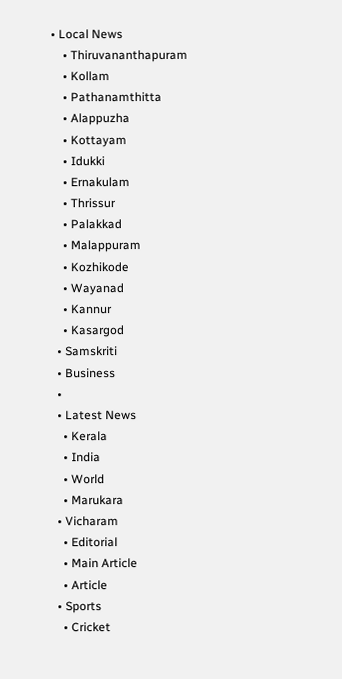• Local News
    • Thiruvananthapuram
    • Kollam
    • Pathanamthitta
    • Alappuzha
    • Kottayam
    • Idukki
    • Ernakulam
    • Thrissur
    • Palakkad
    • Malappuram
    • Kozhikode
    • Wayanad
    • Kannur
    • Kasargod
  • Samskriti
  • Business
  •
  • Latest News
    • Kerala
    • India
    • World
    • Marukara
  • Vicharam
    • Editorial
    • Main Article
    • Article
  • Sports
    • Cricket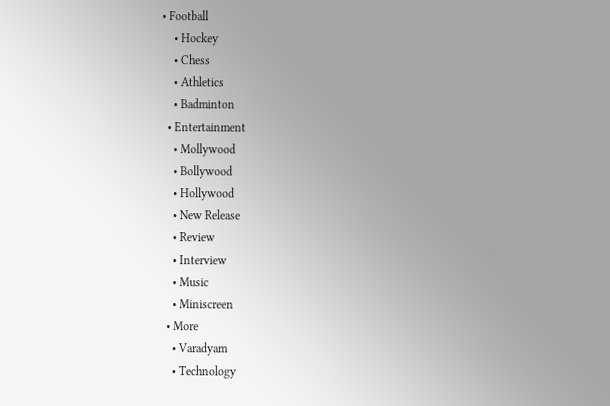• Football
    • Hockey
    • Chess
    • Athletics
    • Badminton
  • Entertainment
    • Mollywood
    • Bollywood
    • Hollywood
    • New Release
    • Review
    • Interview
    • Music
    • Miniscreen
  • More
    • Varadyam
    • Technology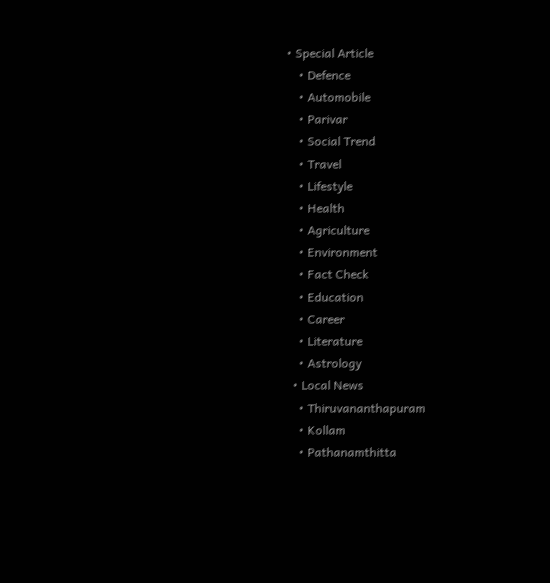• Special Article
    • Defence
    • Automobile
    • Parivar
    • Social Trend
    • Travel
    • Lifestyle
    • Health
    • Agriculture
    • Environment
    • Fact Check
    • Education
    • Career
    • Literature
    • Astrology
  • Local News
    • Thiruvananthapuram
    • Kollam
    • Pathanamthitta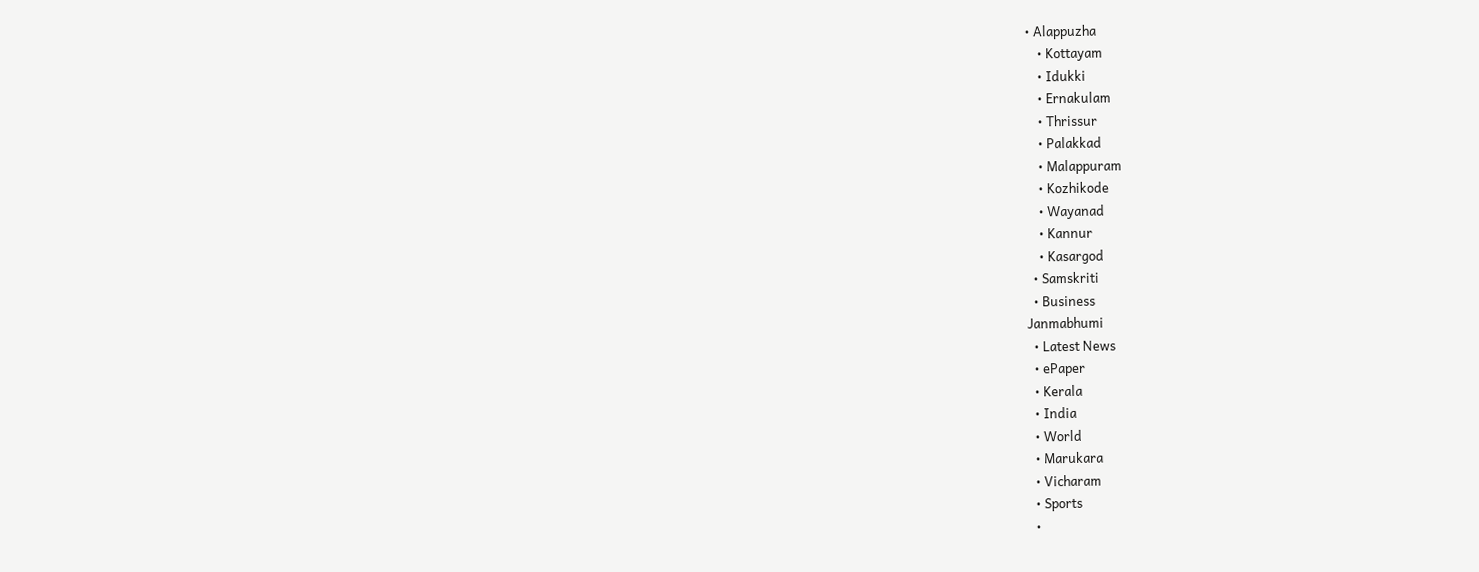• Alappuzha
    • Kottayam
    • Idukki
    • Ernakulam
    • Thrissur
    • Palakkad
    • Malappuram
    • Kozhikode
    • Wayanad
    • Kannur
    • Kasargod
  • Samskriti
  • Business
Janmabhumi
  • Latest News
  • ePaper
  • Kerala
  • India
  • World
  • Marukara
  • Vicharam
  • Sports
  •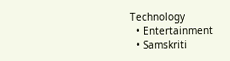Technology
  • Entertainment
  • Samskriti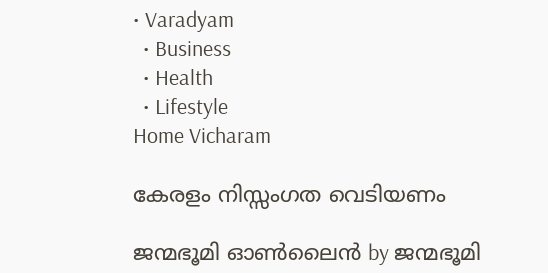• Varadyam
  • Business
  • Health
  • Lifestyle
Home Vicharam

കേരളം നിസ്സംഗത വെടിയണം

ജന്മഭൂമി ഓണ്‍ലൈന്‍ by ജന്മഭൂമി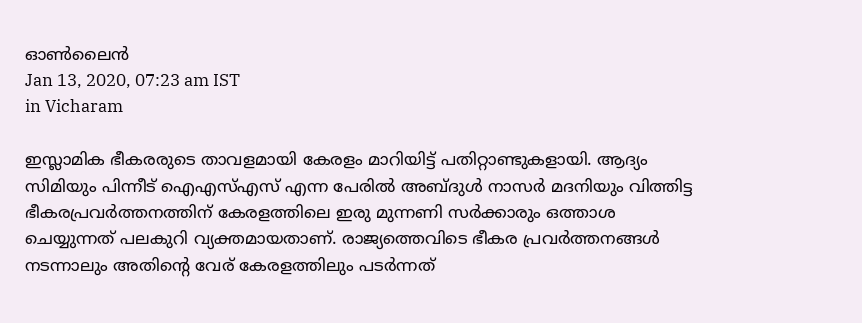ഓണ്‍ലൈന്‍
Jan 13, 2020, 07:23 am IST
in Vicharam

ഇസ്ലാമിക ഭീകരരുടെ താവളമായി കേരളം മാറിയിട്ട് പതിറ്റാണ്ടുകളായി. ആദ്യം സിമിയും പിന്നീട് ഐഎസ്എസ് എന്ന പേരില്‍ അബ്ദുള്‍ നാസര്‍ മദനിയും വിത്തിട്ട ഭീകരപ്രവര്‍ത്തനത്തിന് കേരളത്തിലെ ഇരു മുന്നണി സര്‍ക്കാരും ഒത്താശ ചെയ്യുന്നത് പലകുറി വ്യക്തമായതാണ്. രാജ്യത്തെവിടെ ഭീകര പ്രവര്‍ത്തനങ്ങള്‍ നടന്നാലും അതിന്റെ വേര് കേരളത്തിലും പടര്‍ന്നത്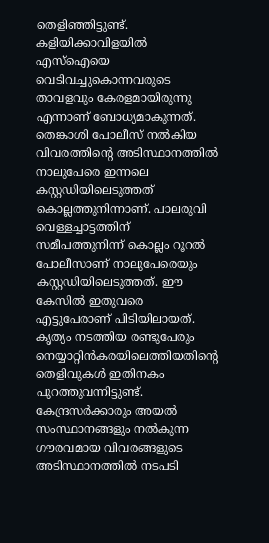തെളിഞ്ഞിട്ടുണ്ട്. കളിയിക്കാവിളയില്‍ എസ്‌ഐയെ വെടിവച്ചുകൊന്നവരുടെ താവളവും കേരളമായിരുന്നു എന്നാണ് ബോധ്യമാകുന്നത്. തെങ്കാശി പോലീസ് നല്‍കിയ വിവരത്തിന്റെ അടിസ്ഥാനത്തില്‍ നാലുപേരെ ഇന്നലെ കസ്റ്റഡിയിലെടുത്തത് കൊല്ലത്തുനിന്നാണ്. പാലരുവി വെള്ളച്ചാട്ടത്തിന് സമീപത്തുനിന്ന് കൊല്ലം റൂറല്‍ പോലീസാണ് നാലുപേരെയും കസ്റ്റഡിയിലെടുത്തത്. ഈ കേസില്‍ ഇതുവരെ എട്ടുപേരാണ് പിടിയിലായത്. കൃത്യം നടത്തിയ രണ്ടുപേരും നെയ്യാറ്റിന്‍കരയിലെത്തിയതിന്റെ തെളിവുകള്‍ ഇതിനകം പുറത്തുവന്നിട്ടുണ്ട്. കേന്ദ്രസര്‍ക്കാരും അയല്‍ സംസ്ഥാനങ്ങളും നല്‍കുന്ന ഗൗരവമായ വിവരങ്ങളുടെ അടിസ്ഥാനത്തില്‍ നടപടി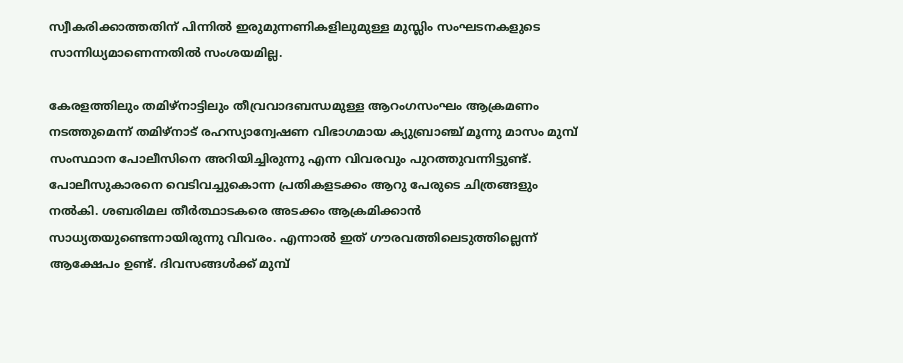സ്വീകരിക്കാത്തതിന് പിന്നില്‍ ഇരുമുന്നണികളിലുമുള്ള മുസ്ലിം സംഘടനകളുടെ സാന്നിധ്യമാണെന്നതില്‍ സംശയമില്ല.

കേരളത്തിലും തമിഴ്‌നാട്ടിലും തീവ്രവാദബന്ധമുള്ള ആറംഗസംഘം ആക്രമണം നടത്തുമെന്ന് തമിഴ്‌നാട് രഹസ്യാന്വേഷണ വിഭാഗമായ ക്യുബ്രാഞ്ച് മൂന്നു മാസം മുമ്പ് സംസ്ഥാന പോലീസിനെ അറിയിച്ചിരുന്നു എന്ന വിവരവും പുറത്തുവന്നിട്ടുണ്ട്. പോലീസുകാരനെ വെടിവച്ചുകൊന്ന പ്രതികളടക്കം ആറു പേരുടെ ചിത്രങ്ങളും നല്‍കി. ശബരിമല തീര്‍ത്ഥാടകരെ അടക്കം ആക്രമിക്കാന്‍ സാധ്യതയുണ്ടെന്നായിരുന്നു വിവരം. എന്നാല്‍ ഇത് ഗൗരവത്തിലെടുത്തില്ലെന്ന് ആക്ഷേപം ഉണ്ട്. ദിവസങ്ങള്‍ക്ക് മുമ്പ്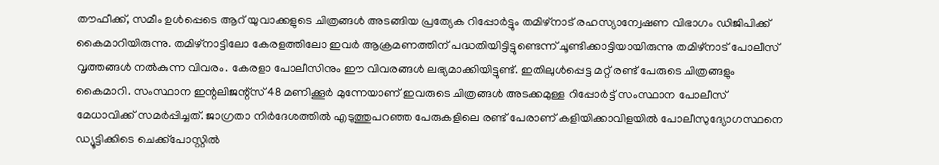തൗഫീക്ക്, സമീം ഉള്‍പ്പെടെ ആറ് യുവാക്കളുടെ ചിത്രങ്ങള്‍ അടങ്ങിയ പ്രത്യേക റിപ്പോര്‍ട്ടും തമിഴ്‌നാട് രഹസ്യാന്വേഷണ വിഭാഗം ഡിജിപിക്ക് കൈമാറിയിരുന്നു. തമിഴ്‌നാട്ടിലോ കേരളത്തിലോ ഇവര്‍ ആക്രമണത്തിന് പദ്ധതിയിട്ടിട്ടുണ്ടെന്ന് ചൂണ്ടിക്കാട്ടിയായിരുന്നു തമിഴ്‌നാട് പോലീസ് വൃത്തങ്ങള്‍ നല്‍കുന്ന വിവരം. കേരളാ പോലീസിനും ഈ വിവരങ്ങള്‍ ലഭ്യമാക്കിയിട്ടുണ്ട്. ഇതിലുള്‍പ്പെട്ട മറ്റ് രണ്ട് പേരുടെ ചിത്രങ്ങളും കൈമാറി. സംസ്ഥാന ഇന്റലിജന്റ്‌സ് 48 മണിക്കൂര്‍ മുന്നേയാണ് ഇവരുടെ ചിത്രങ്ങള്‍ അടക്കമുള്ള റിപ്പോര്‍ട്ട് സംസ്ഥാന പോലീസ് മേധാവിക്ക് സമര്‍പ്പിച്ചത്. ജാഗ്രതാ നിര്‍ദേശത്തില്‍ എടുത്തുപറഞ്ഞ പേരുകളിലെ രണ്ട് പേരാണ് കളിയിക്കാവിളയില്‍ പോലീസുദ്യോഗസ്ഥനെ ഡ്യൂട്ടിക്കിടെ ചെക്ക്‌പോസ്റ്റില്‍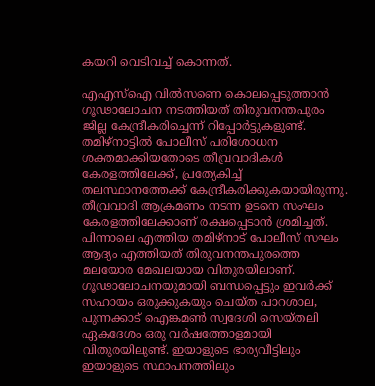കയറി വെടിവച്ച് കൊന്നത്.

എഎസ്‌ഐ വില്‍സണെ കൊലപ്പെടുത്താന്‍ ഗൂഢാലോചന നടത്തിയത് തിരുവനന്തപുരം ജില്ല കേന്ദ്രീകരിച്ചെന്ന് റിപ്പോര്‍ട്ടുകളുണ്ട്. തമിഴ്‌നാട്ടില്‍ പോലീസ് പരിശോധന ശക്തമാക്കിയതോടെ തീവ്രവാദികള്‍ കേരളത്തിലേക്ക്, പ്രത്യേകിച്ച് തലസ്ഥാനത്തേക്ക് കേന്ദ്രീകരിക്കുകയായിരുന്നു. തീവ്രവാദി ആക്രമണം നടന്ന ഉടനെ സംഘം കേരളത്തിലേക്കാണ് രക്ഷപ്പെടാന്‍ ശ്രമിച്ചത്. പിന്നാലെ എത്തിയ തമിഴ്‌നാട് പോലീസ് സഘം ആദ്യം എത്തിയത് തിരുവനന്തപുരത്തെ മലയോര മേഖലയായ വിതുരയിലാണ്. ഗൂഢാലോചനയുമായി ബന്ധപ്പെട്ടും ഇവര്‍ക്ക് സഹായം ഒരുക്കുകയും ചെയ്ത പാറശാല, പുന്നക്കാട് ഐങ്കമണ്‍ സ്വദേശി സെയ്തലി ഏകദേശം ഒരു വര്‍ഷത്തോളമായി വിതുരയിലുണ്ട്. ഇയാളുടെ ഭാര്യവീട്ടിലും ഇയാളുടെ സ്ഥാപനത്തിലും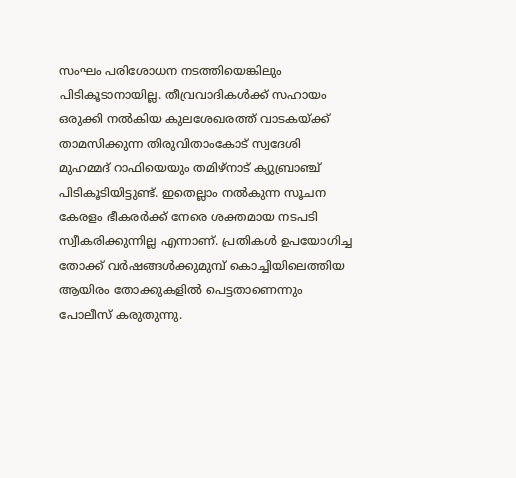സംഘം പരിശോധന നടത്തിയെങ്കിലും പിടികൂടാനായില്ല. തീവ്രവാദികള്‍ക്ക് സഹായം ഒരുക്കി നല്‍കിയ കുലശേഖരത്ത് വാടകയ്‌ക്ക് താമസിക്കുന്ന തിരുവിതാംകോട് സ്വദേശി മുഹമ്മദ് റാഫിയെയും തമിഴ്‌നാട് ക്യുബ്രാഞ്ച് പിടികൂടിയിട്ടുണ്ട്. ഇതെല്ലാം നല്‍കുന്ന സൂചന കേരളം ഭീകരര്‍ക്ക് നേരെ ശക്തമായ നടപടി സ്വീകരിക്കുന്നില്ല എന്നാണ്. പ്രതികള്‍ ഉപയോഗിച്ച തോക്ക് വര്‍ഷങ്ങള്‍ക്കുമുമ്പ് കൊച്ചിയിലെത്തിയ ആയിരം തോക്കുകളില്‍ പെട്ടതാണെന്നും പോലീസ് കരുതുന്നു.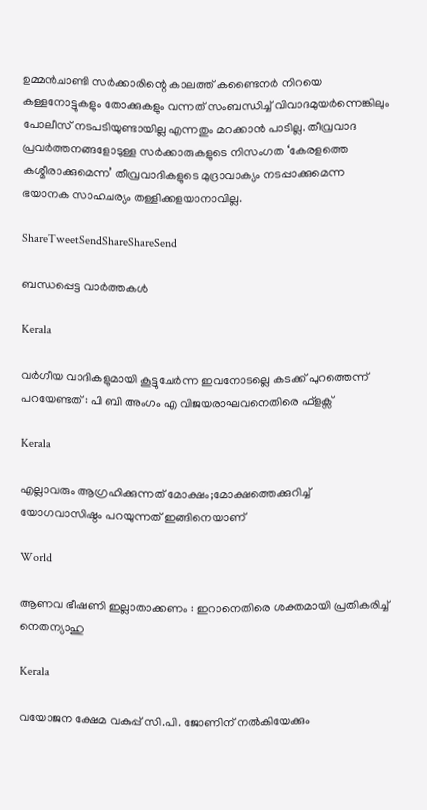ഉമ്മന്‍ചാണ്ടി സര്‍ക്കാരിന്റെ കാലത്ത് കണ്ടൈനര്‍ നിറയെ കള്ളനോട്ടുകളും തോക്കുകളും വന്നത് സംബന്ധിച്ച് വിവാദമുയര്‍ന്നെങ്കിലും പോലീസ് നടപടിയുണ്ടായില്ല എന്നതും മറക്കാന്‍ പാടില്ല. തീവ്രവാദ പ്രവര്‍ത്തനങ്ങളോടുള്ള സര്‍ക്കാരുകളുടെ നിസംഗത ‘കേരളത്തെ കശ്മീരാക്കുമെന്ന’ തീവ്രവാദികളുടെ മുദ്രാവാക്യം നടപ്പാക്കുമെന്ന ഭയാനക സാഹചര്യം തള്ളിക്കളയാനാവില്ല.

ShareTweetSendShareShareSend

ബന്ധപ്പെട്ട വാര്‍ത്തകള്‍

Kerala

വര്‍ഗീയ വാദികളുമായി കൂട്ടുചേര്‍ന്ന ഇവനോടല്ലെ കടക്ക് പുറത്തെന്ന് പറയേണ്ടത് : പി ബി അംഗം എ വിജയരാഘവനെതിരെ ഫ്ളക്സ്

Kerala

എല്ലാവരും ആഗ്രഹിക്കുന്നത് മോക്ഷം;മോക്ഷത്തെക്കുറിച്ച് യോഗവാസിഷ്ഠം പറയുന്നത് ഇങ്ങിനെയാണ്

World

ആണവ ഭീഷണി ഇല്ലാതാക്കണം : ഇറാനെതിരെ ശക്തമായി പ്രതികരിച്ച് നെതന്യാഹു

Kerala

വയോജന ക്ഷേമ വകുപ്പ് സി.പി. ജോണിന് നല്‍കിയേക്കും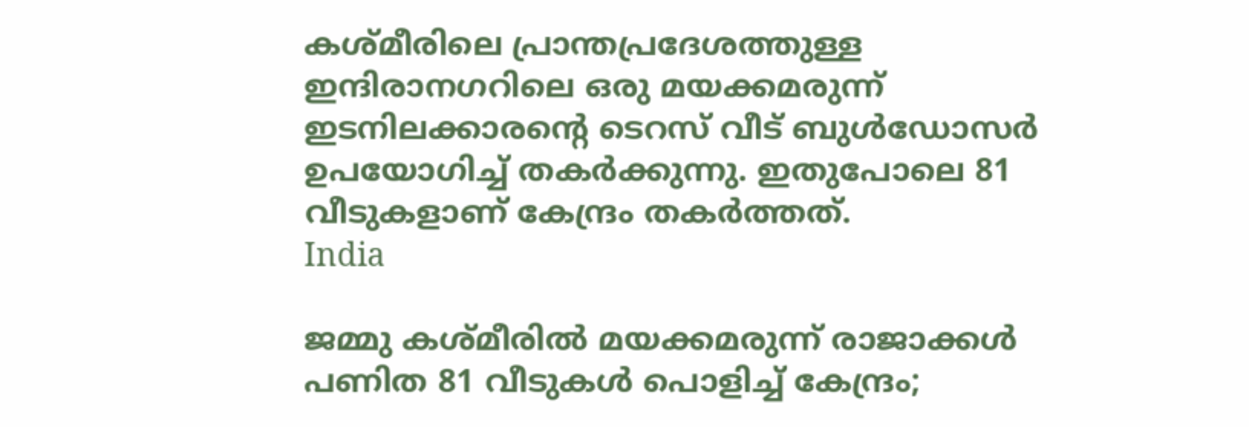കശ്മീരിലെ പ്രാന്തപ്രദേശത്തുള്ള ഇന്ദിരാനഗറിലെ ഒരു മയക്കമരുന്ന് ഇടനിലക്കാരന്‍റെ ടെറസ് വീട് ബുള്‍ഡോസര്‍ ഉപയോഗിച്ച് തകര്‍ക്കുന്നു. ഇതുപോലെ 81 വീടുകളാണ് കേന്ദ്രം തകര്‍ത്തത്.
India

ജമ്മു കശ്മീരില്‍ മയക്കമരുന്ന് രാജാക്കള്‍ പണിത 81 വീടുകൾ പൊളിച്ച് കേന്ദ്രം;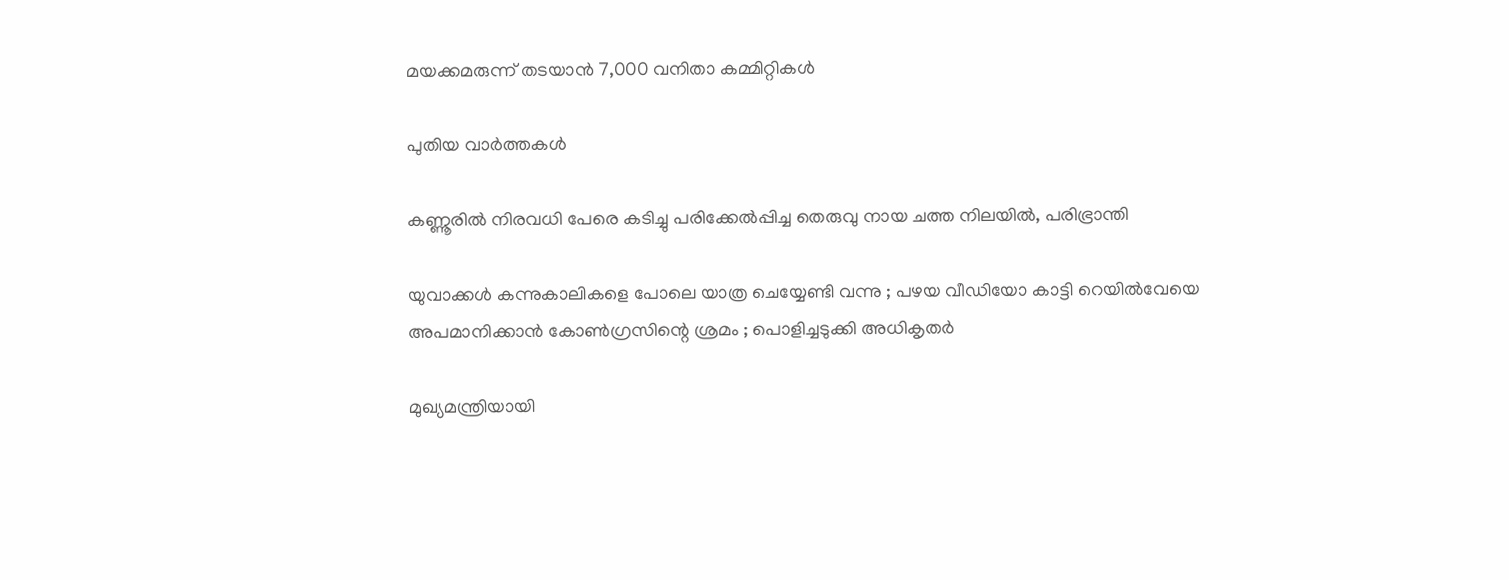മയക്കമരുന്ന് തടയാന്‍ 7,000 വനിതാ കമ്മിറ്റികൾ

പുതിയ വാര്‍ത്തകള്‍

കണ്ണൂരില്‍ നിരവധി പേരെ കടിച്ചു പരിക്കേല്‍പ്പിച്ച തെരുവു നായ ചത്ത നിലയില്‍, പരിഭ്രാന്തി

യുവാക്കൾ കന്നുകാലികളെ പോലെ യാത്ര ചെയ്യേണ്ടി വന്നു ; പഴയ വീഡിയോ കാട്ടി റെയിൽവേയെ അപമാനിക്കാൻ കോൺഗ്രസിന്റെ ശ്രമം ; പൊളിച്ചടുക്കി അധികൃതർ

മുഖ്യമന്ത്രിയായി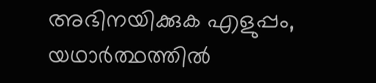അഭിനയിക്കുക എളുപ്പം, യഥാര്‍ത്ഥത്തില്‍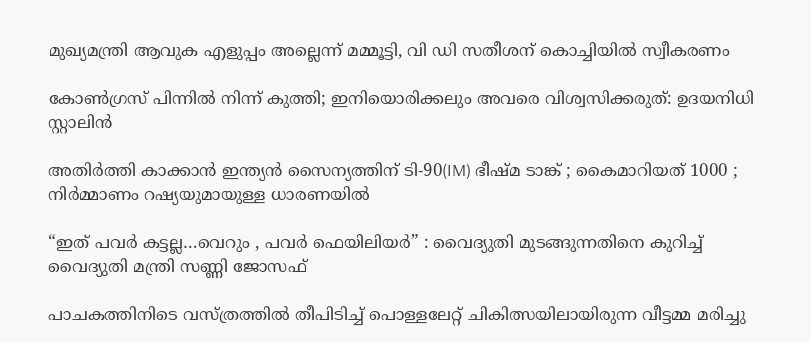മുഖ്യമന്ത്രി ആവുക എളുപ്പം അല്ലെന്ന് മമ്മൂട്ടി, വി ഡി സതീശന് കൊച്ചിയില്‍ സ്വീകരണം

കോണ്‍ഗ്രസ് പിന്നില്‍ നിന്ന് കുത്തി; ഇനിയൊരിക്കലും അവരെ വിശ്വസിക്കരുത്: ഉദയനിധി സ്റ്റാലിന്‍

അതിർത്തി കാക്കാൻ ഇന്ത്യൻ സൈന്യത്തിന് ടി-90(IM) ഭീഷ്മ ടാങ്ക് ; കൈമാറിയത് 1000 ; നിർമ്മാണം റഷ്യയുമായുള്ള ധാരണയിൽ

“ഇത് പവർ കട്ടല്ല…വെറും , പവർ ഫെയിലിയർ” : വൈദ്യുതി മുടങ്ങുന്നതിനെ കുറിച്ച് വൈദ്യുതി മന്ത്രി സണ്ണി ജോസഫ്

പാചകത്തിനിടെ വസ്ത്രത്തില്‍ തീപിടിച്ച് പൊള്ളലേറ്റ് ചികിത്സയിലായിരുന്ന വീട്ടമ്മ മരിച്ചു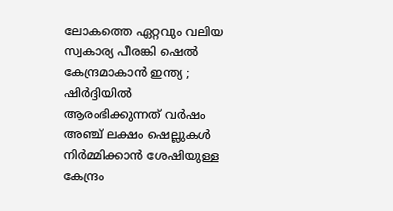ലോകത്തെ ഏറ്റവും വലിയ സ്വകാര്യ പീരങ്കി ഷെൽ കേന്ദ്രമാകാൻ ഇന്ത്യ ; ഷിർദ്ദിയിൽ ആരംഭിക്കുന്നത് വർഷം അഞ്ച് ലക്ഷം ഷെല്ലുകൾ നിർമ്മിക്കാൻ ശേഷിയുള്ള കേന്ദ്രം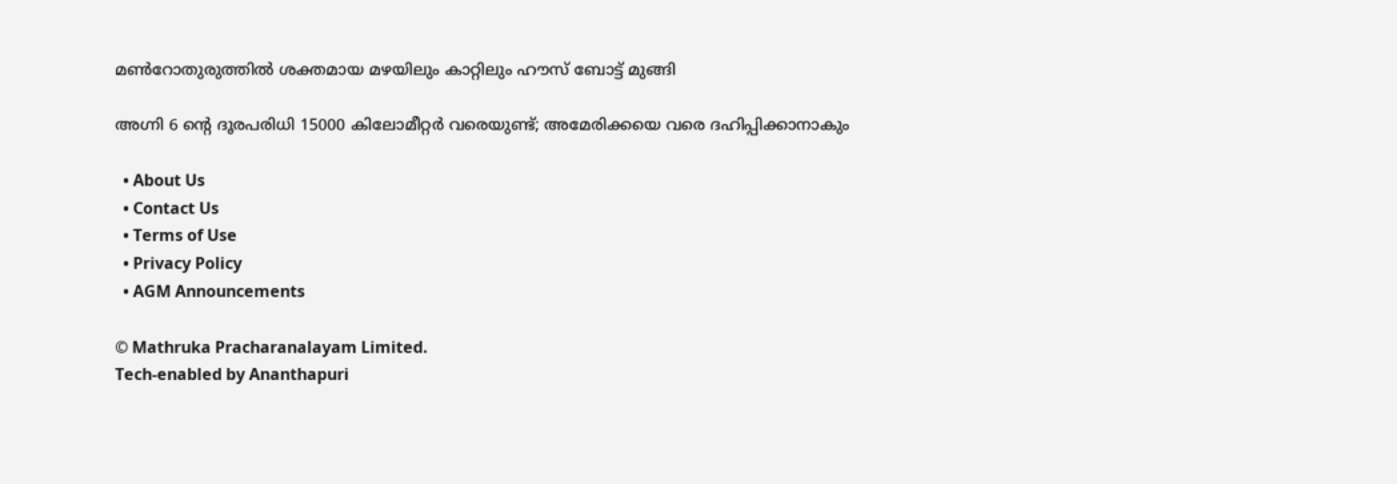മണ്‍റോതുരുത്തില്‍ ശക്തമായ മഴയിലും കാറ്റിലും ഹൗസ് ബോട്ട് മുങ്ങി

അഗ്നി 6 ന്റെ ദൂരപരിധി 15000 കിലോമീറ്റര്‍ വരെയുണ്ട്; അമേരിക്കയെ വരെ ദഹിപ്പിക്കാനാകും

  • About Us
  • Contact Us
  • Terms of Use
  • Privacy Policy
  • AGM Announcements

© Mathruka Pracharanalayam Limited.
Tech-enabled by Ananthapuri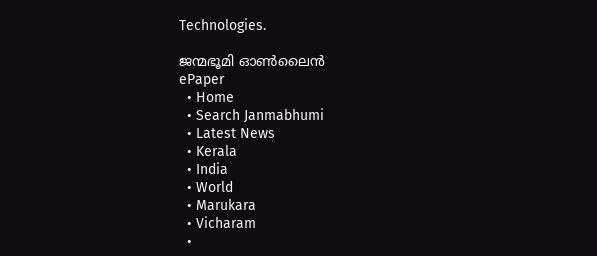Technologies.

ജന്മഭൂമി ഓണ്‍ലൈന്‍
ePaper
  • Home
  • Search Janmabhumi
  • Latest News
  • Kerala
  • India
  • World
  • Marukara
  • Vicharam
  •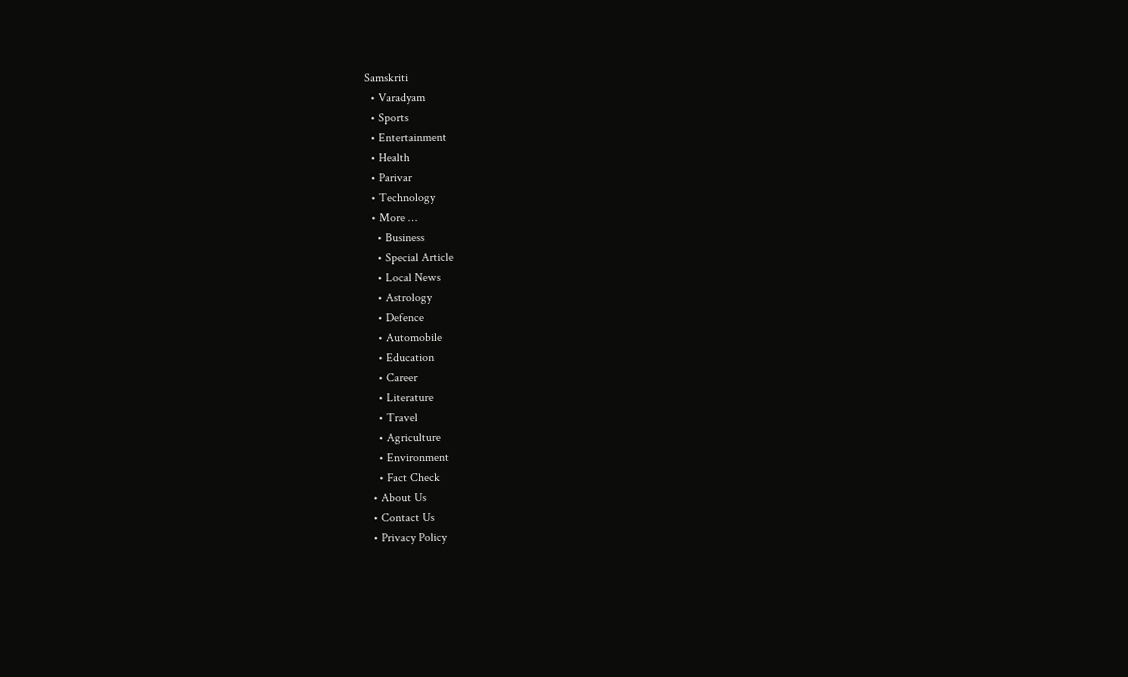Samskriti
  • Varadyam
  • Sports
  • Entertainment
  • Health
  • Parivar
  • Technology
  • More …
    • Business
    • Special Article
    • Local News
    • Astrology
    • Defence
    • Automobile
    • Education
    • Career
    • Literature
    • Travel
    • Agriculture
    • Environment
    • Fact Check
  • About Us
  • Contact Us
  • Privacy Policy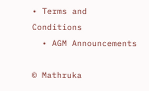• Terms and Conditions
  • AGM Announcements

© Mathruka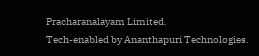Pracharanalayam Limited.
Tech-enabled by Ananthapuri Technologies.